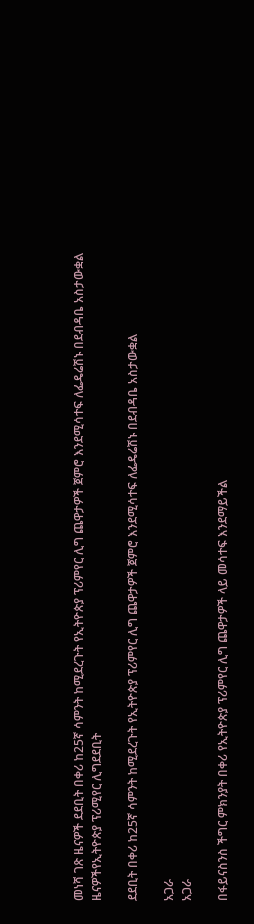መነሻ ገጽ ዜናዎች ደደቢት በቀሪ ከ25ኛ ሳምንት ከሚደረጉት የኢትዮጵያ ፕሪምየር ሊግ ጨዋታዎች ጀምሮ እንደሚሳተፍ ለፌዴሬሽኑ በደብዳቤ አስታውቋል
ዜናዎችየኢትዮጵያ ፕሪሚየር ሊግደደቢት

ደደቢት በቀሪ ከ25ኛ ሳምንት ከሚደረጉት የኢትዮጵያ ፕሪምየር ሊግ ጨዋታዎች ጀምሮ እንደሚሳተፍ ለፌዴሬሽኑ በደብዳቤ አስታውቋል

አጋራ
አጋራ

በፋይናስንስ ችግር ምክንያት በቀሪ የኢትዮጵያ ፕሪምየር ሊግ ጨዋታዎች ላይ መሳተፍ እንደማይችል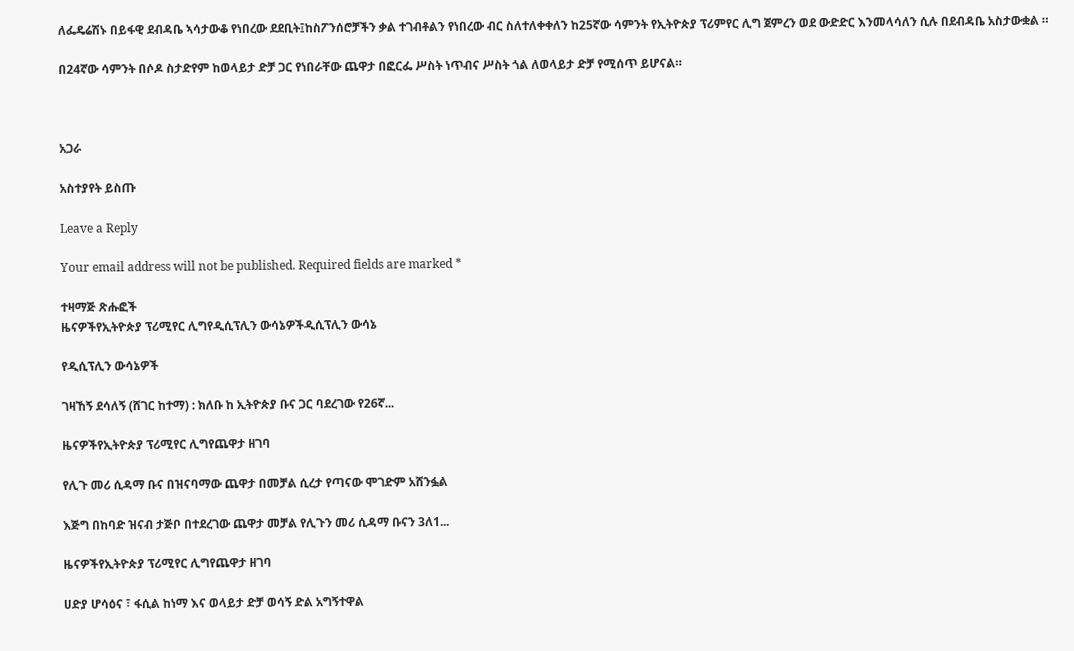ለፌዴሬሽኑ በይፋዊ ደብዳቤ ኣሳታውቆ የነበረው ደደቢት፤ከስፖንሰሮቻችን ቃል ተገብቶልን የነበረው ብር ስለተለቀቀለን ከ25ኛው ሳምንት የኢትዮጵያ ፕሪምየር ሊግ ጀምረን ወደ ውድድር እንመላሳለን ሲሉ በደብዳቤ አስታውቋል ።

በ24ኛው ሳምንት በሶዶ ስታድየም ከወላይታ ድቻ ጋር የነበራቸው ጨዋታ በፎርፌ ሥስት ነጥብና ሥስት ጎል ለወላይታ ድቻ የሚሰጥ ይሆናል።



አጋራ

አስተያየት ይስጡ

Leave a Reply

Your email address will not be published. Required fields are marked *

ተዛማጅ ጽሑፎች
ዜናዎችየኢትዮጵያ ፕሪሚየር ሊግየዲሲፕሊን ውሳኔዎችዲሲፕሊን ውሳኔ

የዲሲፕሊን ውሳኔዎች

ገዛኸኝ ደሳለኝ (ሸገር ከተማ) : ክለቡ ከ ኢትዮጵያ ቡና ጋር ባደረገው የ26ኛ...

ዜናዎችየኢትዮጵያ ፕሪሚየር ሊግየጨዋታ ዘገባ

የሊጉ መሪ ሲዳማ ቡና በዝናባማው ጨዋታ በመቻል ሲረታ የጣናው ሞገድም አሸንፏል

እጅግ በከባድ ዝናብ ታጅቦ በተደረገው ጨዋታ መቻል የሊጉን መሪ ሲዳማ ቡናን 3ለ1...

ዜናዎችየኢትዮጵያ ፕሪሚየር ሊግየጨዋታ ዘገባ

ሀድያ ሆሳዕና ፣ ፋሲል ከነማ እና ወላይታ ድቻ ወሳኝ ድል አግኝተዋል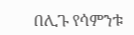በሊጉ የሳምንቱ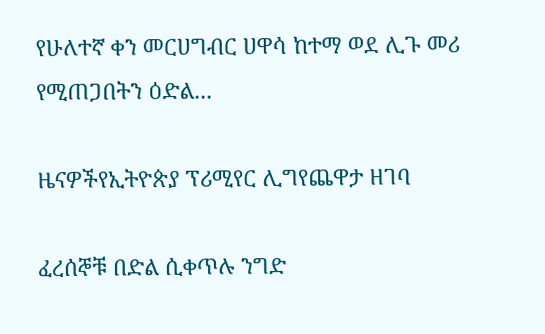የሁለተኛ ቀን መርሀግብር ሀዋሳ ከተማ ወደ ሊጉ መሪ የሚጠጋበትን ዕድል...

ዜናዎችየኢትዮጵያ ፕሪሚየር ሊግየጨዋታ ዘገባ

ፈረሰኞቹ በድል ሲቀጥሉ ንግድ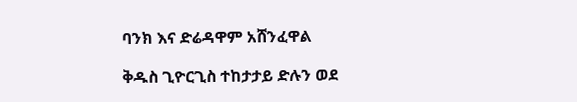ባንክ እና ድሬዳዋም አሸንፈዋል

ቅዱስ ጊዮርጊስ ተከታታይ ድሉን ወደ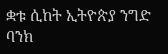ቋቱ ሲከት ኢትዮጵያ ንግድ ባንክ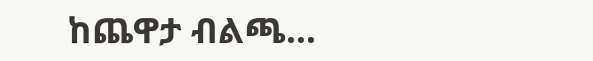ከጨዋታ ብልጫ...